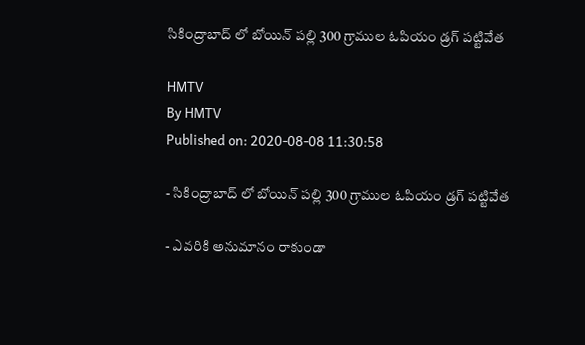సికింద్రాబాద్ లో బోయిన్ పల్లి 300 గ్రాముల ఓపియం డ్రగ్ పట్టివేత

HMTV
By HMTV
Published on: 2020-08-08 11:30:58

- సికింద్రాబాద్ లో బోయిన్ పల్లి 300 గ్రాముల ఓపియం డ్రగ్ పట్టివేత

- ఎవరికి అనుమానం రాకుండా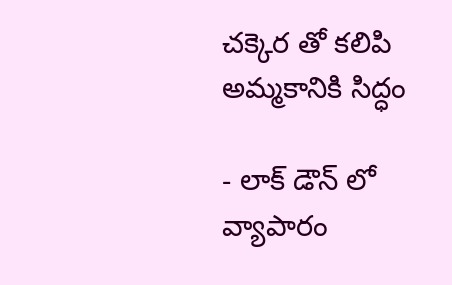చక్కెర తో కలిపి అమ్మకానికి సిద్ధం

- లాక్ డౌన్ లో వ్యాపారం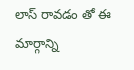లాస్ రావడం తో ఈ మార్గాన్ని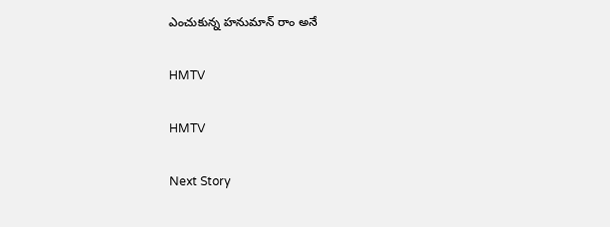ఎంచుకున్న హనుమాన్ రాం అనే

HMTV

HMTV

Next Story